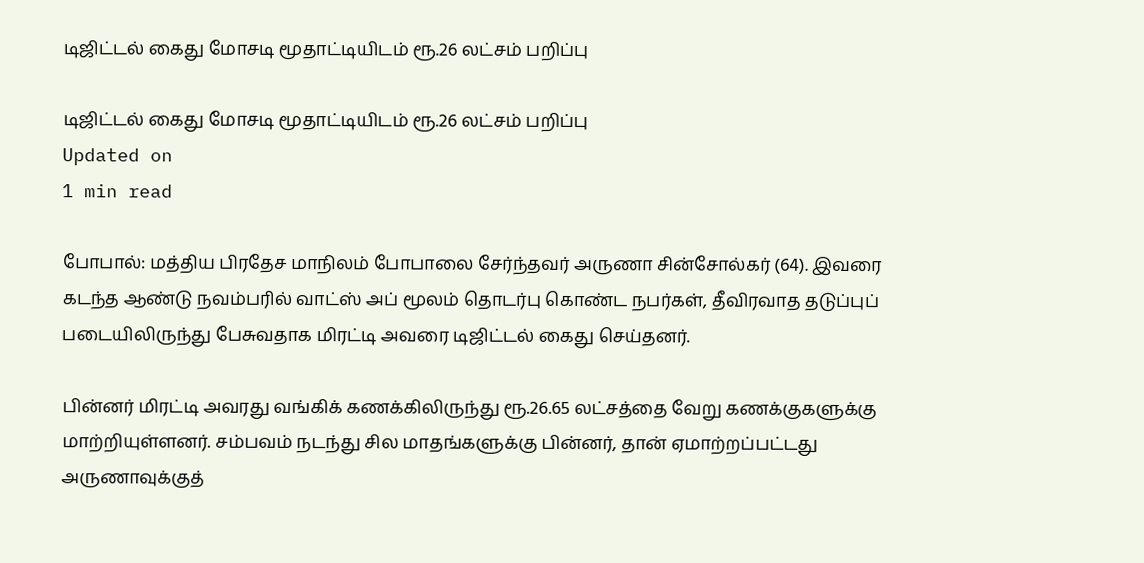டிஜிட்டல் கைது மோசடி மூதாட்டியிடம் ரூ.26 லட்சம் பறிப்பு

டிஜிட்டல் கைது மோசடி மூதாட்டியிடம் ரூ.26 லட்சம் பறிப்பு
Updated on
1 min read

போபால்: மத்திய பிரதேச மாநிலம் போபாலை சேர்ந்தவர் அருணா சின்சோல்கர் (64). இவரை கடந்த ஆண்டு நவம்பரில் வாட்ஸ் அப் மூலம் தொடர்பு கொண்ட நபர்கள், தீவிரவாத தடுப்புப் படையிலிருந்து பேசுவதாக மிரட்டி அவரை டிஜிட்டல் கைது செய்தனர்.

பின்னர் மிரட்டி அவரது வங்கிக் கணக்கிலிருந்து ரூ.26.65 லட்சத்தை வேறு கணக்குகளுக்கு மாற்றியுள்ளனர். சம்பவம் நடந்து சில மாதங்களுக்கு பின்னர், தான் ஏமாற்றப்பட்டது அருணாவுக்குத்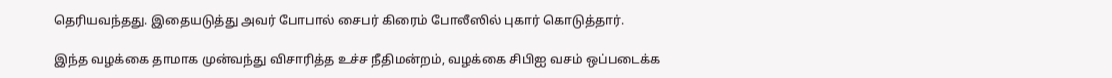தெரியவந்தது. இதையடுத்து அவர் போபால் சைபர் கிரைம் போலீஸில் புகார் கொடுத்தார்.

இந்த வழக்கை தாமாக முன்வந்து விசாரித்த உச்ச நீதிமன்றம், வழக்கை சிபிஐ வசம் ஒப்படைக்க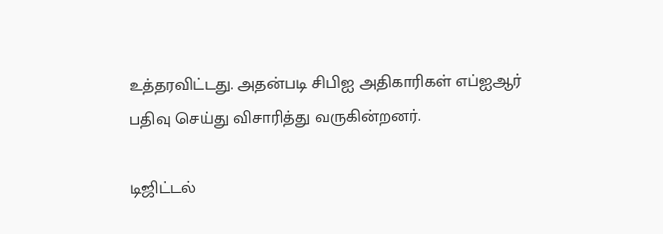உத்தரவிட்டது. அதன்படி சிபிஐ அதிகாரிகள் எப்ஐஆர் பதிவு செய்து விசாரித்து வருகின்றனர்.

டிஜிட்டல்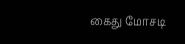கைது மோசடி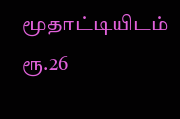மூதாட்டியிடம் ரூ.26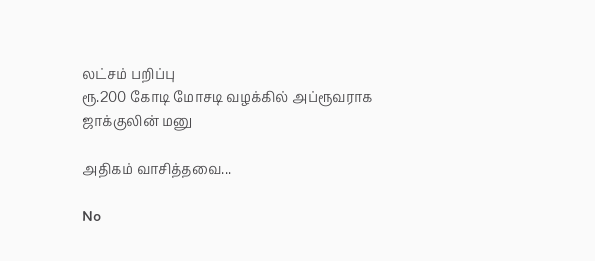லட்சம் பறிப்பு
ரூ.200 கோடி மோசடி வழக்கில் அப்ரூவராக ஜாக்குலின் மனு

அதிகம் வாசித்தவை...

No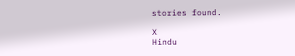stories found.

X
Hindu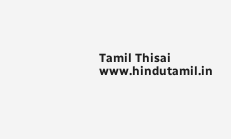Tamil Thisai
www.hindutamil.in